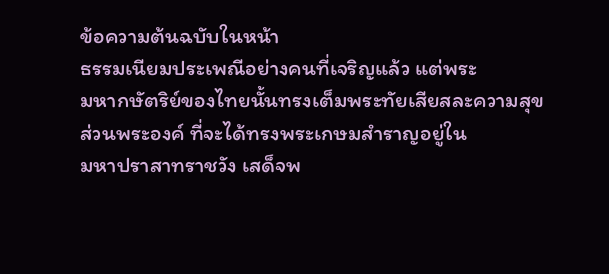ข้อความต้นฉบับในหน้า
ธรรมเนียมประเพณีอย่างคนที่เจริญแล้ว แต่พระ
มหากษัตริย์ของไทยนั้นทรงเต็มพระทัยเสียสละความสุข
ส่วนพระองค์ ที่จะได้ทรงพระเกษมสำราญอยู่ใน
มหาปราสาทราชวัง เสด็จพ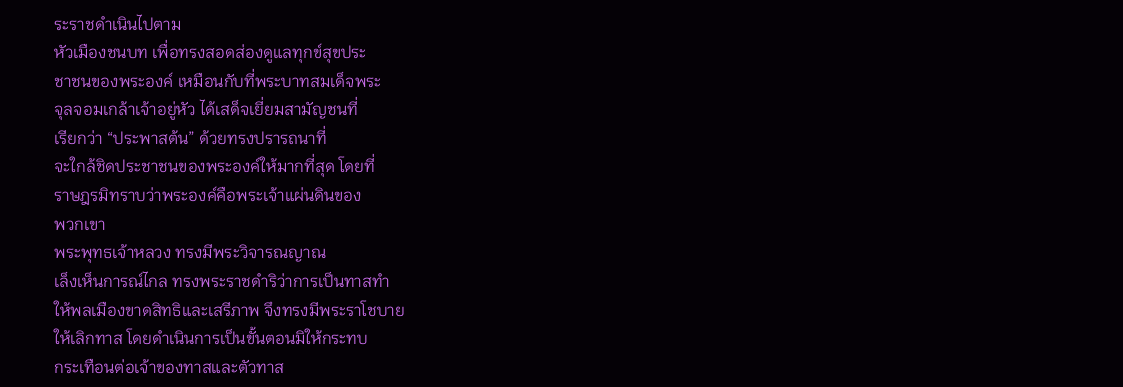ระราชดำเนินไปตาม
หัวเมืองชนบท เพื่อทรงสอดส่องดูแลทุกข์สุขประ
ชาชนของพระองค์ เหมือนกับที่พระบาทสมเด็จพระ
จุลจอมเกล้าเจ้าอยู่หัว ได้เสด็จเยี่ยมสามัญชนที่
เรียกว่า “ประพาสต้น” ด้วยทรงปรารถนาที่
จะใกล้ชิดประชาชนของพระองค์ให้มากที่สุด โดยที่
ราษฎรมิทราบว่าพระองค์คือพระเจ้าแผ่นดินของ
พวกเขา
พระพุทธเจ้าหลวง ทรงมีพระวิจารณญาณ
เล็งเห็นการณ์ไกล ทรงพระราชดำริว่าการเป็นทาสทำ
ให้พลเมืองขาดสิทธิและเสรีภาพ จึงทรงมีพระราโชบาย
ให้เลิกทาส โดยดำเนินการเป็นขั้นตอนมิให้กระทบ
กระเทือนต่อเจ้าของทาสและตัวทาส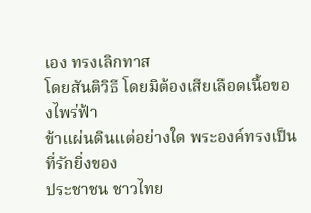เอง ทรงเลิกทาส
โดยสันติวิธี โดยมิต้องเสียเลือดเนื้อของไพร่ฟ้า
ข้าแผ่นดินแต่อย่างใด พระองค์ทรงเป็นที่รักยิ่งของ
ประชาชน ชาวไทย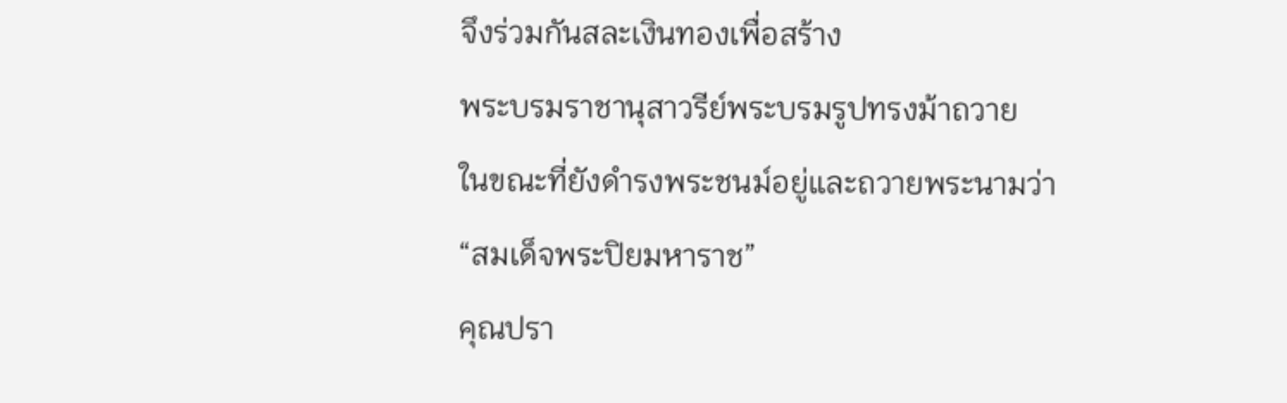จึงร่วมกันสละเงินทองเพื่อสร้าง
พระบรมราชานุสาวรีย์พระบรมรูปทรงม้าถวาย
ในขณะที่ยังดำรงพระชนม์อยู่และถวายพระนามว่า
“สมเด็จพระปิยมหาราช”
คุณปรา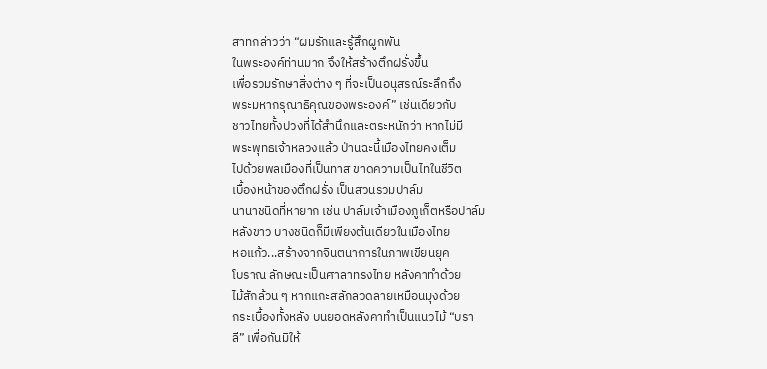สาทกล่าวว่า “ผมรักและรู้สึกผูกพัน
ในพระองค์ท่านมาก จึงให้สร้างตึกฝรั่งขึ้น
เพื่อรวมรักษาสิ่งต่าง ๆ ที่จะเป็นอนุสรณ์ระลึกถึง
พระมหากรุณาธิคุณของพระองค์” เช่นเดียวกับ
ชาวไทยทั้งปวงที่ได้สำนึกและตระหนักว่า หากไม่มี
พระพุทธเจ้าหลวงแล้ว ป่านฉะนี้เมืองไทยคงเต็ม
ไปด้วยพลเมืองที่เป็นทาส ขาดความเป็นไทในชีวิต
เบื้องหน้าของตึกฝรั่ง เป็นสวนรวมปาล์ม
นานาชนิดที่หายาก เช่น ปาล์มเจ้าเมืองภูเก็ตหรือปาล์ม
หลังขาว บางชนิดก็มีเพียงต้นเดียวในเมืองไทย
หอแก้ว...สร้างจากจินตนาการในภาพเขียนยุค
โบราณ ลักษณะเป็นศาลาทรงไทย หลังคาทําด้วย
ไม้สักล้วน ๆ หากแกะสลักลวดลายเหมือนมุงด้วย
กระเบื้องทั้งหลัง บนยอดหลังคาทำเป็นแนวไม้ “บรา
ลี” เพื่อกันมิให้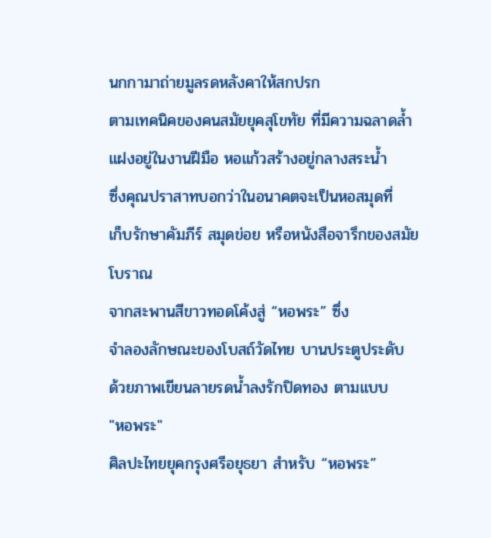นกกามาถ่ายมูลรดหลังคาให้สกปรก
ตามเทคนิคของคนสมัยยุคสุโขทัย ที่มีความฉลาดล้ำ
แฝงอยู่ในงานฝีมือ หอแก้วสร้างอยู่กลางสระน้ำ
ซึ่งคุณปราสาทบอกว่าในอนาคตจะเป็นหอสมุดที่
เก็บรักษาคัมภีร์ สมุดข่อย หรือหนังสือจารึกของสมัย
โบราณ
จากสะพานสีขาวทอดโค้งสู่ “หอพระ” ซึ่ง
จำลองลักษณะของโบสถ์วัดไทย บานประตูประดับ
ด้วยภาพเขียนลายรดน้ำลงรักปิดทอง ตามแบบ
"หอพระ"
ศิลปะไทยยุคกรุงศรีอยุธยา สำหรับ “หอพระ”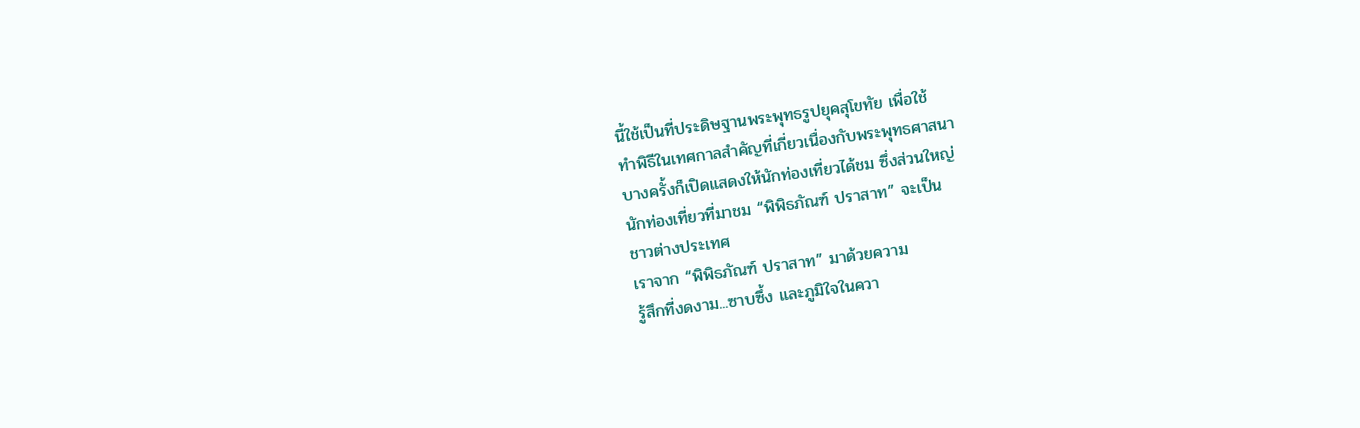นี้ใช้เป็นที่ประดิษฐานพระพุทธรูปยุคสุโขทัย เพื่อใช้
ทำพิธีในเทศกาลสำคัญที่เกี่ยวเนื่องกับพระพุทธศาสนา
บางครั้งก็เปิดแสดงให้นักท่องเที่ยวได้ชม ซึ่งส่วนใหญ่
นักท่องเที่ยวที่มาชม “พิพิธภัณฑ์ ปราสาท” จะเป็น
ชาวต่างประเทศ
เราจาก “พิพิธภัณฑ์ ปราสาท” มาด้วยความ
รู้สึกที่งดงาม...ซาบซึ้ง และภูมิใจในควา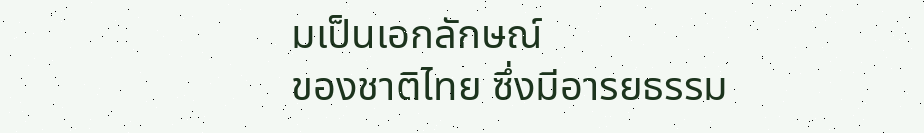มเป็นเอกลักษณ์
ของชาติไทย ซึ่งมีอารยธรรม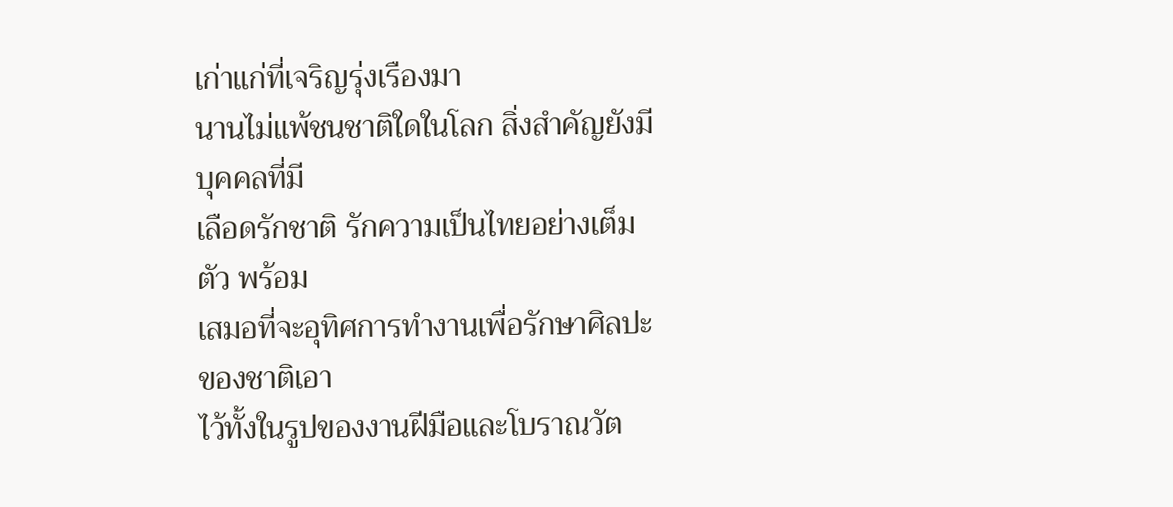เก่าแก่ที่เจริญรุ่งเรืองมา
นานไม่แพ้ชนชาติใดในโลก สิ่งสำคัญยังมีบุคคลที่มี
เลือดรักชาติ รักความเป็นไทยอย่างเต็มตัว พร้อม
เสมอที่จะอุทิศการทำงานเพื่อรักษาศิลปะของชาติเอา
ไว้ทั้งในรูปของงานฝีมือและโบราณวัต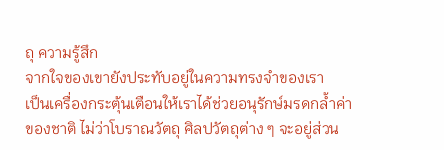ถุ ความรู้สึก
จากใจของเขายังประทับอยู่ในความทรงจำของเรา
เป็นเครื่องกระตุ้นเตือนให้เราได้ช่วยอนุรักษ์มรดกล้ำค่า
ของชาติ ไม่ว่าโบราณวัตถุ ศิลปวัตถุต่าง ๆ จะอยู่ส่วน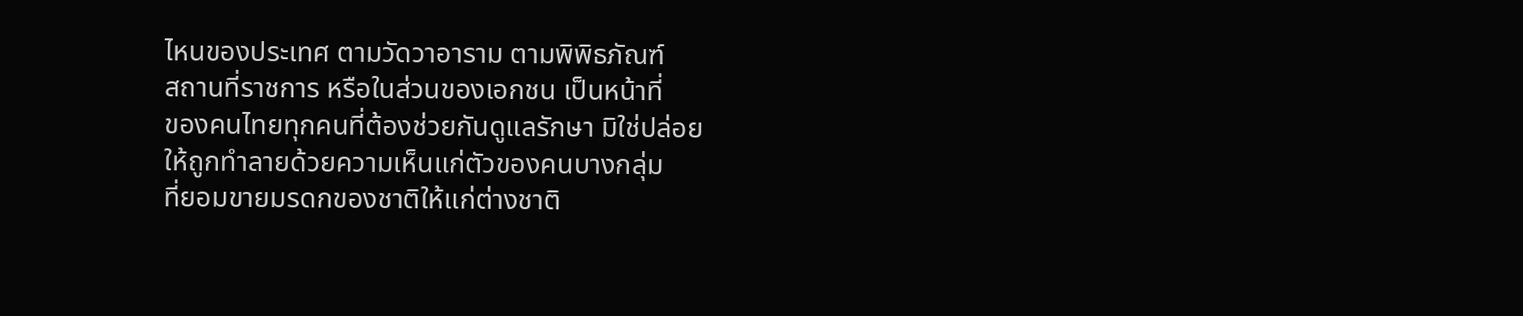ไหนของประเทศ ตามวัดวาอาราม ตามพิพิธภัณฑ์
สถานที่ราชการ หรือในส่วนของเอกชน เป็นหน้าที่
ของคนไทยทุกคนที่ต้องช่วยกันดูแลรักษา มิใช่ปล่อย
ให้ถูกทำลายด้วยความเห็นแก่ตัวของคนบางกลุ่ม
ที่ยอมขายมรดกของชาติให้แก่ต่างชาติ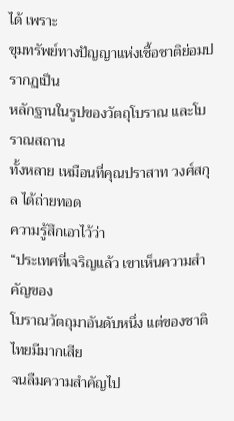ได้ เพราะ
ขุมทรัพย์ทางปัญญาแห่งเชื้อชาติย่อมปรากฏเป็น
หลักฐานในรูปของวัตถุโบราณ และโบราณสถาน
ทั้งหลาย เหมือนที่คุณปราสาท วงศ์สกุล ได้ถ่ายทอด
ความรู้สึกเอาไว้ว่า
“ประเทศที่เจริญแล้ว เขาเห็นความสำคัญของ
โบราณวัตถุมาอันดับหนึ่ง แต่ของชาติไทยมีมากเสีย
จนลืมความสำคัญไป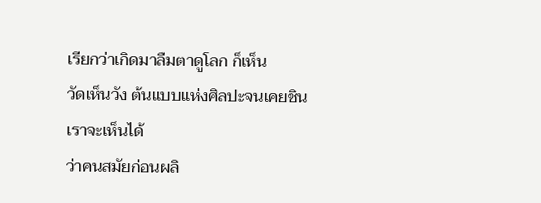เรียกว่าเกิดมาลืมตาดูโลก ก็เห็น
วัดเห็นวัง ต้นแบบแห่งศิลปะจนเคยชิน เราจะเห็นได้
ว่าคนสมัยก่อนผลิ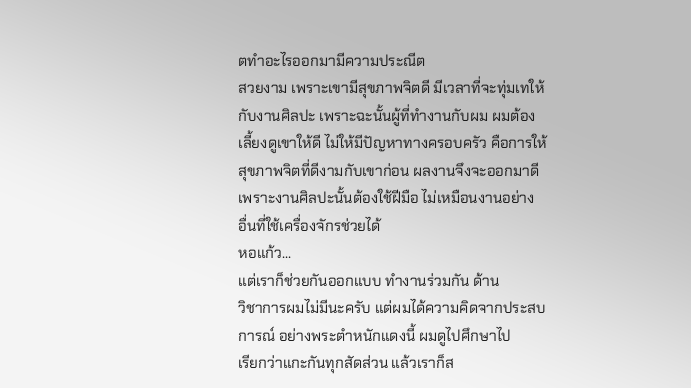ตทำอะไรออกมามีความประณีต
สวยงาม เพราะเขามีสุขภาพจิตดี มีเวลาที่จะทุ่มเทให้
กับงานศิลปะ เพราะฉะนั้นผู้ที่ทำงานกับผม ผมต้อง
เลี้ยงดูเขาให้ดี ไม่ให้มีปัญหาทางครอบครัว คือการให้
สุขภาพจิตที่ดีงามกับเขาก่อน ผลงานจึงจะออกมาดี
เพราะงานศิลปะนั้นต้องใช้ฝีมือ ไม่เหมือนงานอย่าง
อื่นที่ใช้เครื่องจักรช่วยได้
หอแก้ว...
แต่เราก็ช่วยกันออกแบบ ทำงานร่วมกัน ด้าน
วิชาการผมไม่มีนะครับ แต่ผมได้ความคิดจากประสบ
การณ์ อย่างพระตำหนักแดงนี้ ผมดูไปศึกษาไป
เรียกว่าแกะกันทุกสัดส่วน แล้วเราก็ส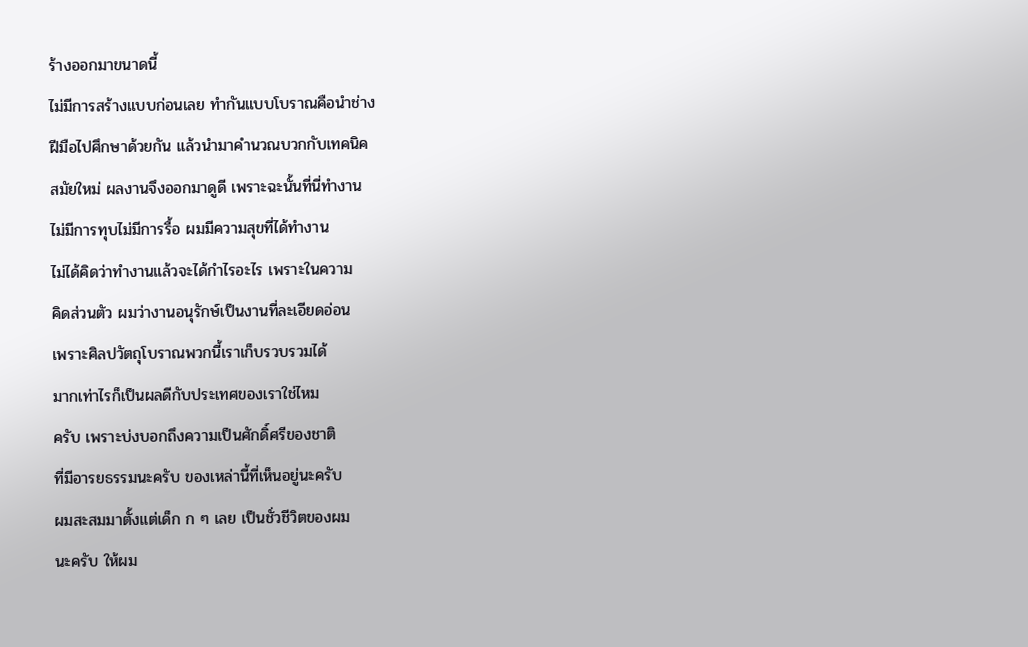ร้างออกมาขนาดนี้
ไม่มีการสร้างแบบก่อนเลย ทำกันแบบโบราณคือนำช่าง
ฝีมือไปศึกษาด้วยกัน แล้วนำมาคำนวณบวกกับเทคนิค
สมัยใหม่ ผลงานจึงออกมาดูดี เพราะฉะนั้นที่นี่ทำงาน
ไม่มีการทุบไม่มีการรื้อ ผมมีความสุขที่ได้ทำงาน
ไม่ได้คิดว่าทำงานแล้วจะได้กำไรอะไร เพราะในความ
คิดส่วนตัว ผมว่างานอนุรักษ์เป็นงานที่ละเอียดอ่อน
เพราะศิลปวัตถุโบราณพวกนี้เราเก็บรวบรวมได้
มากเท่าไรก็เป็นผลดีกับประเทศของเราใช่ไหม
ครับ เพราะบ่งบอกถึงความเป็นศักดิ์ศรีของชาติ
ที่มีอารยธรรมนะครับ ของเหล่านี้ที่เห็นอยู่นะครับ
ผมสะสมมาตั้งแต่เด็ก ก ๆ เลย เป็นชั่วชีวิตของผม
นะครับ ให้ผม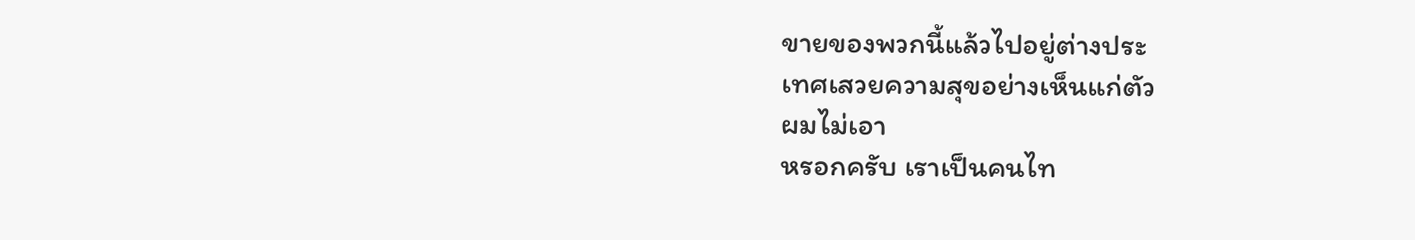ขายของพวกนี้แล้วไปอยู่ต่างประ
เทศเสวยความสุขอย่างเห็นแก่ตัว
ผมไม่เอา
หรอกครับ เราเป็นคนไท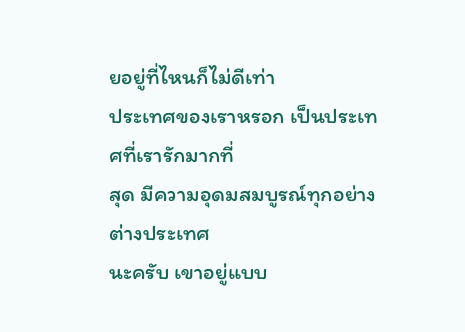ยอยู่ที่ไหนก็ไม่ดีเท่า
ประเทศของเราหรอก เป็นประเทศที่เรารักมากที่
สุด มีความอุดมสมบูรณ์ทุกอย่าง ต่างประเทศ
นะครับ เขาอยู่แบบ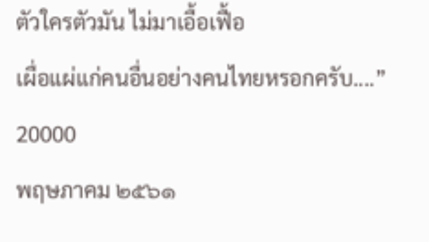ตัวใครตัวมัน ไม่มาเอื้อเฟื้อ
เผื่อแผ่แก่คนอื่นอย่างคนไทยหรอกครับ....”
20000
พฤษภาคม ๒๕๖๑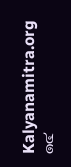Kalyanamitra.org
๑๔